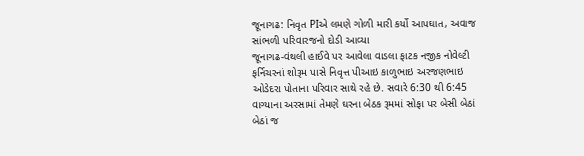જૂનાગઢ: નિવૃત PIએ લમણે ગોળી મારી કર્યો આપઘાત, અવાજ સાંભળી પરિવારજનો દોડી આવ્યા
જૂનાગઢ-વંથલી હાઈવે પર આવેલા વાડલા ફાટક નજીક નોવેલ્ટી ફર્નિચરનાં શોરૂમ પાસે નિવૃત્ત પીઆઇ કાળુભાઇ અરજણભાઇ ઓડેદરા પોતાના પરિવાર સાથે રહે છે. સવારે 6:30 થી 6:45 વાગ્યાના અરસામાં તેમણે ઘરના બેઠક રૂમમાં સોફા પર બેસી બેઠાં બેઠાં જ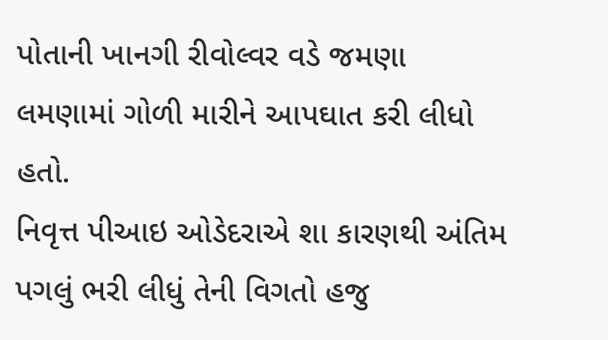પોતાની ખાનગી રીવોલ્વર વડે જમણા લમણામાં ગોળી મારીને આપઘાત કરી લીધો હતો.
નિવૃત્ત પીઆઇ ઓડેદરાએ શા કારણથી અંતિમ પગલું ભરી લીધું તેની વિગતો હજુ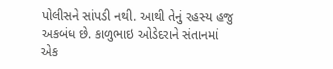પોલીસને સાંપડી નથી. આથી તેનું રહસ્ય હજુ અકબંધ છે. કાળુભાઇ ઓડેદરાને સંતાનમાં એક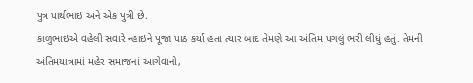પુત્ર પાર્થભાઇ અને એક પુત્રી છે.
કાળુભાઇએ વહેલી સવારે ન્હાઇને પૂજા પાઠ કર્યા હતા ત્યાર બાદ તેમણે આ અંતિમ પગલું ભરી લીધું હતું. તેમની અંતિમયાત્રામાં મહેર સમાજનાં આગેવાનો,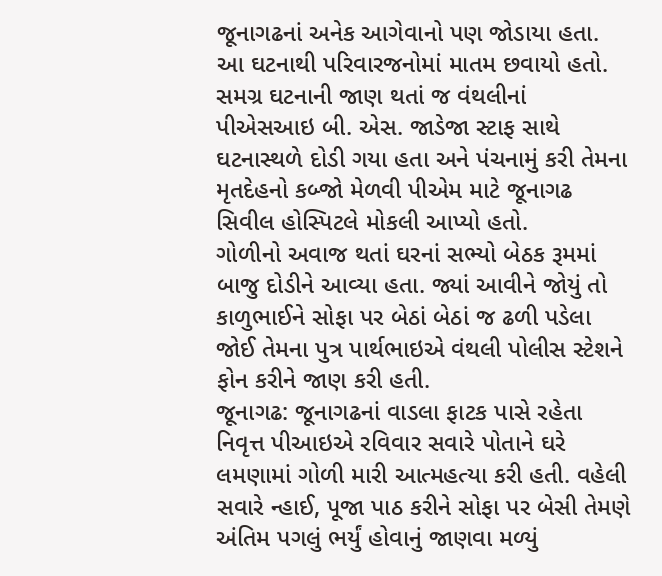જૂનાગઢનાં અનેક આગેવાનો પણ જોડાયા હતા. આ ઘટનાથી પરિવારજનોમાં માતમ છવાયો હતો.
સમગ્ર ઘટનાની જાણ થતાં જ વંથલીનાં પીએસઆઇ બી. એસ. જાડેજા સ્ટાફ સાથે ઘટનાસ્થળે દોડી ગયા હતા અને પંચનામું કરી તેમના મૃતદેહનો કબ્જો મેળવી પીએમ માટે જૂનાગઢ સિવીલ હોસ્પિટલે મોકલી આપ્યો હતો.
ગોળીનો અવાજ થતાં ઘરનાં સભ્યો બેઠક રૂમમાં બાજુ દોડીને આવ્યા હતા. જ્યાં આવીને જોયું તો કાળુભાઈને સોફા પર બેઠાં બેઠાં જ ઢળી પડેલા જોઈ તેમના પુત્ર પાર્થભાઇએ વંથલી પોલીસ સ્ટેશને ફોન કરીને જાણ કરી હતી.
જૂનાગઢ: જૂનાગઢનાં વાડલા ફાટક પાસે રહેતા નિવૃત્ત પીઆઇએ રવિવાર સવારે પોતાને ઘરે લમણામાં ગોળી મારી આત્મહત્યા કરી હતી. વહેલી સવારે ન્હાઈ, પૂજા પાઠ કરીને સોફા પર બેસી તેમણે અંતિમ પગલું ભર્યું હોવાનું જાણવા મળ્યું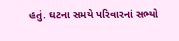હતું. ઘટના સમયે પરિવારનાં સભ્યો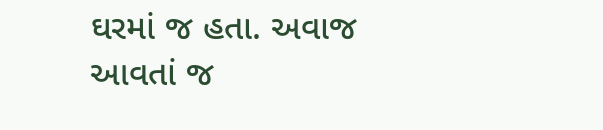ઘરમાં જ હતા. અવાજ આવતાં જ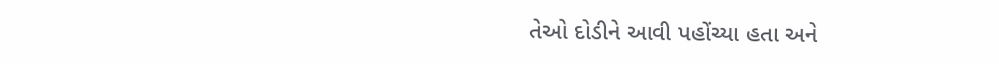તેઓ દોડીને આવી પહોંચ્યા હતા અને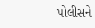પોલીસને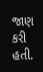જાણ કરી હતી.